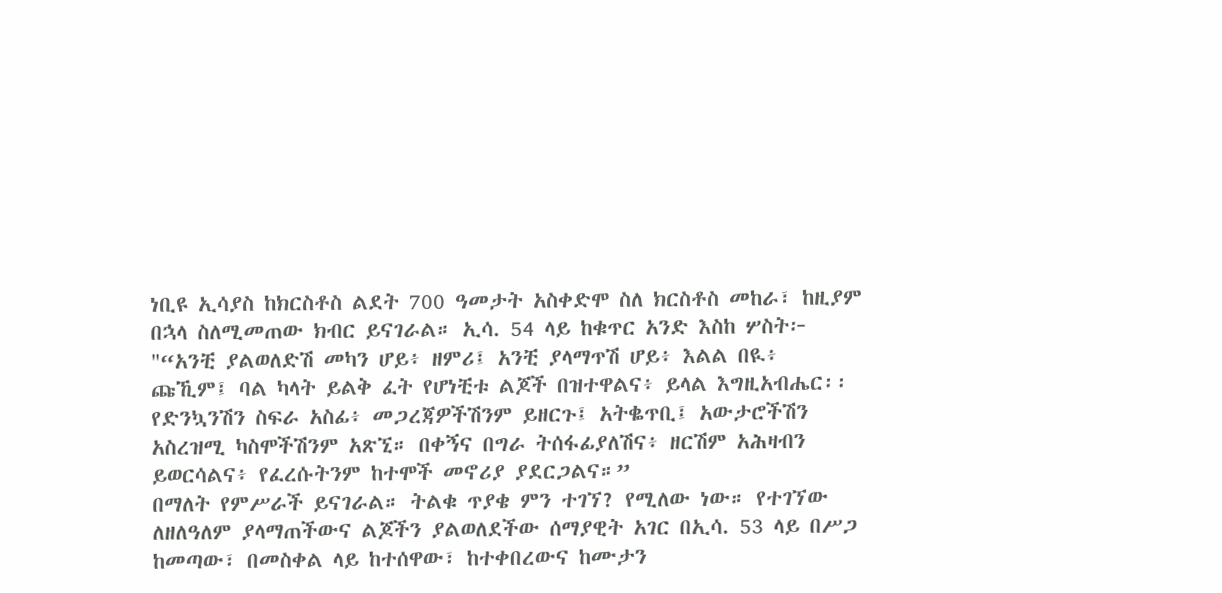ነቢዩ ኢሳያስ ከክርስቶስ ልደት 700 ዓመታት አስቀድሞ ስለ ክርስቶስ መከራ፣ ከዚያም በኋላ ስለሚመጠው ክብር ይናገራል። ኢሳ. 54 ላይ ከቁጥር አንድ እስከ ሦስት፦ "“አንቺ ያልወለድሽ መካን ሆይ፥ ዘምሪ፤ አንቺ ያላማጥሽ ሆይ፥ እልል በዪ፥ ጩኺም፤ ባል ካላት ይልቅ ፈት የሆነቺቱ ልጆች በዝተዋልና፥ ይላል እግዚአብሔር፡፡ የድንኳንሽን ስፍራ አስፊ፥ መጋረጃዎችሽንም ይዘርጉ፤ አትቈጥቢ፤ አውታሮችሽን አስረዝሚ ካስሞችሽንም አጽኚ። በቀኝና በግራ ትሰፋፊያለሽና፥ ዘርሽም አሕዛብን ይወርሳልና፥ የፈረሱትንም ከተሞች መኖሪያ ያደርጋልና።”
በማለት የምሥራች ይናገራል። ትልቁ ጥያቄ ምን ተገኘ? የሚለው ነው። የተገኘው ለዘለዓለም ያላማጠችውና ልጆችን ያልወለደችው ሰማያዊት አገር በኢሳ. 53 ላይ በሥጋ ከመጣው፣ በመስቀል ላይ ከተሰዋው፣ ከተቀበረውና ከሙታን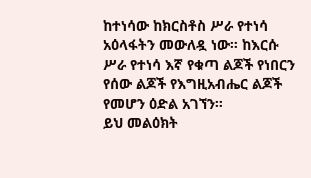ከተነሳው ከክርስቶስ ሥራ የተነሳ አዕላፋትን መውለዷ ነው። ከእርሱ ሥራ የተነሳ እኛ የቁጣ ልጆች የነበርን የሰው ልጆች የእግዚአብሔር ልጆች የመሆን ዕድል አገኘን።
ይህ መልዕክት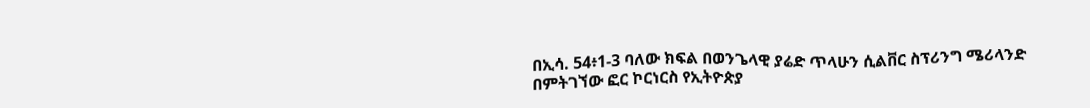በኢሳ. 54፥1-3 ባለው ክፍል በወንጌላዊ ያሬድ ጥላሁን ሲልቨር ስፕሪንግ ሜሪላንድ በምትገኘው ፎር ኮርነርስ የኢትዮጵያ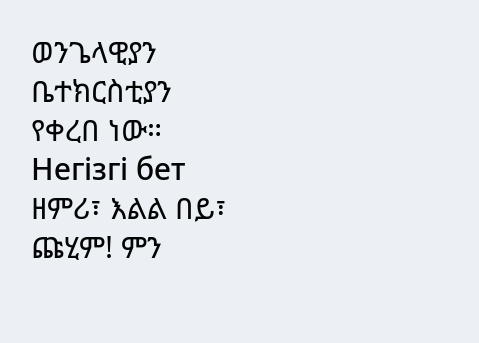ወንጌላዊያን ቤተክርስቲያን የቀረበ ነው።
Негізгі бет ዘምሪ፣ እልል በይ፣ ጩሂም! ምን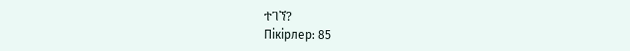ተገኘ?
Пікірлер: 85